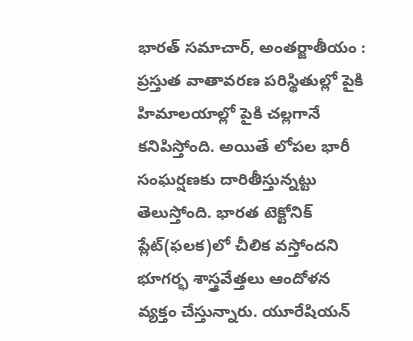భారత్ సమాచార్, అంతర్జాతీయం : ప్రస్తుత వాతావరణ పరిస్థితుల్లో పైకి హిమాలయాల్లో పైకి చల్లగానే కనిపిస్తోంది. అయితే లోపల భారీ సంఘర్షణకు దారితీస్తున్నట్టు తెలుస్తోంది. భారత టెక్టోనిక్ ప్లేట్(ఫలక)లో చీలిక వస్తోందని భూగర్భ శాస్త్రవేత్తలు ఆందోళన వ్యక్తం చేస్తున్నారు. యూరేషియన్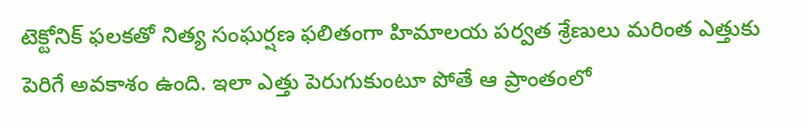టెక్టోనిక్ ఫలకతో నిత్య సంఘర్షణ ఫలితంగా హిమాలయ పర్వత శ్రేణులు మరింత ఎత్తుకు పెరిగే అవకాశం ఉంది. ఇలా ఎత్తు పెరుగుకుంటూ పోతే ఆ ప్రాంతంలో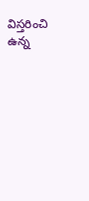విస్తరించి ఉన్న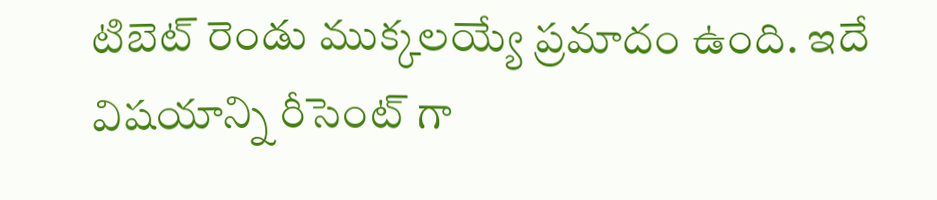టిబెట్ రెండు ముక్కలయ్యే ప్రమాదం ఉంది. ఇదే విషయాన్ని రీసెంట్ గా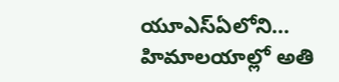యూఎస్ఏలోని…
హిమాలయాల్లో అతి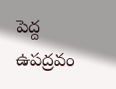పెద్ద ఉపద్రవం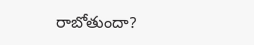రాబోతుందా?